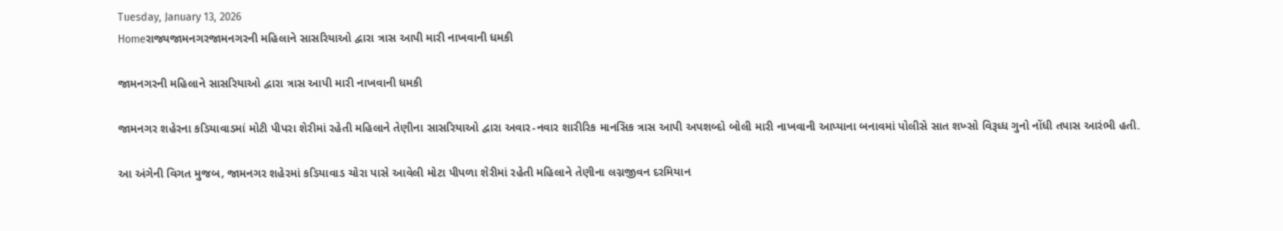Tuesday, January 13, 2026
Homeરાજ્યજામનગરજામનગરની મહિલાને સાસરિયાઓ દ્વારા ત્રાસ આપી મારી નાખવાની ધમકી

જામનગરની મહિલાને સાસરિયાઓ દ્વારા ત્રાસ આપી મારી નાખવાની ધમકી

જામનગર શહેરના કડિયાવાડમાં મોટી પીપરા શેરીમાં રહેતી મહિલાને તેણીના સાસરિયાઓ દ્વારા અવાર-નવાર શારીરિક માનસિક ત્રાસ આપી અપશબ્દો બોલી મારી નાખવાની આપ્યાના બનાવમાં પોલીસે સાત શખ્સો વિરૂધ્ધ ગુનો નોંધી તપાસ આરંભી હતી.

આ અંગેની વિગત મુજબ, જામનગર શહેરમાં કડિયાવાડ ચોરા પાસે આવેલી મોટા પીપળા શેરીમાં રહેતી મહિલાને તેણીના લગ્નજીવન દરમિયાન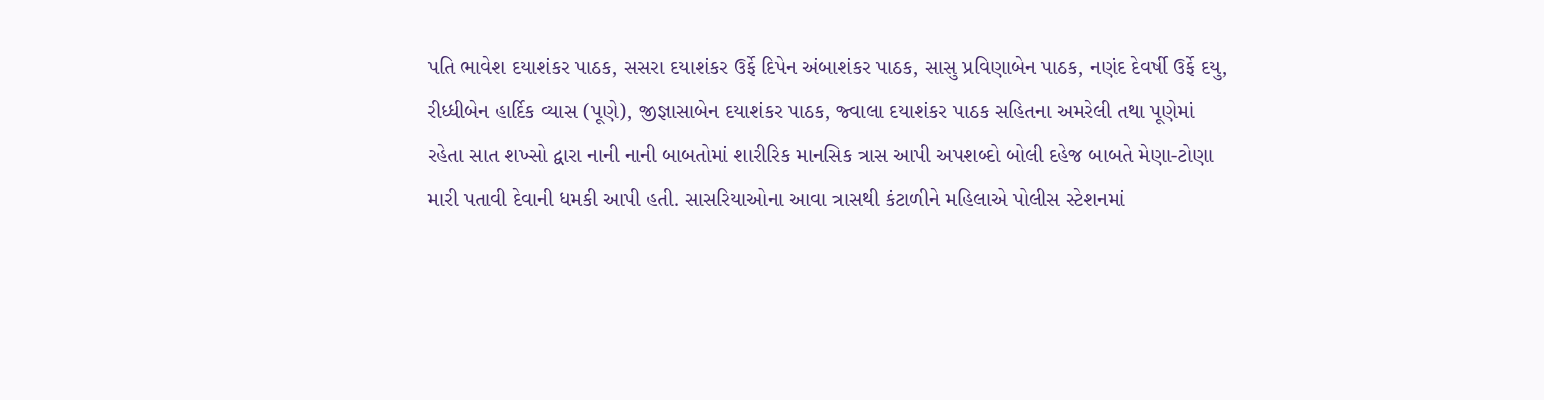પતિ ભાવેશ દયાશંકર પાઠક, સસરા દયાશંકર ઉર્ફે દિપેન અંબાશંકર પાઠક, સાસુ પ્રવિણાબેન પાઠક, નણંદ દેવર્ષી ઉર્ફે દયુ, રીધ્ધીબેન હાર્દિક વ્યાસ (પૂણે), જીજ્ઞાસાબેન દયાશંકર પાઠક, જ્વાલા દયાશંકર પાઠક સહિતના અમરેલી તથા પૂણેમાં રહેતા સાત શખ્સો દ્વારા નાની નાની બાબતોમાં શારીરિક માનસિક ત્રાસ આપી અપશબ્દો બોલી દહેજ બાબતે મેણા-ટોણા મારી પતાવી દેવાની ધમકી આપી હતી. સાસરિયાઓના આવા ત્રાસથી કંટાળીને મહિલાએ પોલીસ સ્ટેશનમાં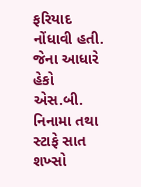ફરિયાદ નોંધાવી હતી. જેના આધારે હેકો એસ.બી. નિનામા તથા સ્ટાફે સાત શખ્સો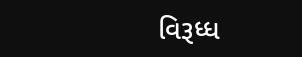વિરૂધ્ધ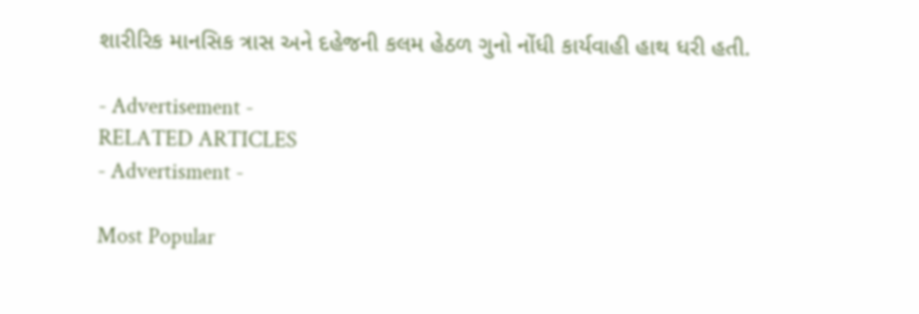શારીરિક માનસિક ત્રાસ અને દહેજની કલમ હેઠળ ગુનો નોંધી કાર્યવાહી હાથ ધરી હતી.

- Advertisement -
RELATED ARTICLES
- Advertisment -

Most Popular